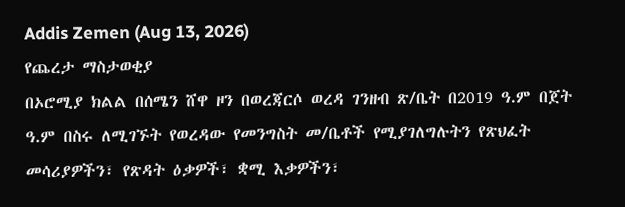Addis Zemen (Aug 13, 2026)
የጨረታ ማስታወቂያ
በኦሮሚያ ክልል በሰሜን ሸዋ ዞን በወረጃርሶ ወረዳ ገንዘብ ጽ/ቤት በ2019 ዓ.ም በጀት ዓ.ም በስሩ ለሚገኙት የወረዳው የመንግስት መ/ቤቶች የሚያገለግሉትን የጽህፈት መሳሪያዎችን፣ የጽዳት ዕቃዎች፣ ቋሚ እቃዎችን፣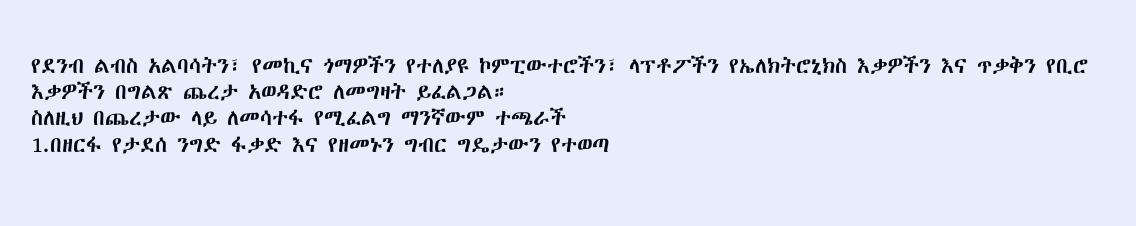የደንብ ልብስ አልባሳትን፣ የመኪና ጎማዎችን የተለያዩ ኮምፒውተሮችን፣ ላፕቶፖችን የኤለክትሮኒክስ እቃዎችን እና ጥቃቅን የቢሮ እቃዎችን በግልጽ ጨረታ አወዳድሮ ለመግዛት ይፈልጋል።
ስለዚህ በጨረታው ላይ ለመሳተፋ የሚፈልግ ማንኛውም ተጫራች
1.በዘርፋ የታደሰ ንግድ ፋቃድ እና የዘመኑን ግብር ግዴታውን የተወጣ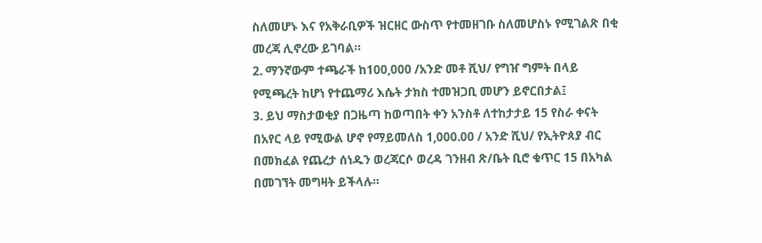ስለመሆኑ እና የአቅራቢዎች ዝርዘር ውስጥ የተመዘገቡ ስለመሆስኑ የሚገልጽ በቂ መረጃ ሊኖረው ይገባል።
2. ማንኛውም ተጫራች ከ100,000 /አንድ መቶ ሺህ/ የግዠ ግምት በላይ የሚጫረት ከሆነ የተጨማሪ እሴት ታክስ ተመዝጋቢ መሆን ይኖርበታል፤
3. ይህ ማስታወቂያ በጋዜጣ ከወጣበት ቀን አንስቶ ለተከታታይ 15 የስራ ቀናት በአየር ላይ የሚውል ሆኖ የማይመለስ 1,000.00 / አንድ ሺህ/ የኢትዮጰያ ብር በመክፈል የጨረታ ሰነዱን ወረጃርሶ ወረዳ ገንዘብ ጽ/ቤት ቢሮ ቁጥር 15 በአካል በመገኘት መግዛት ይችላሉ።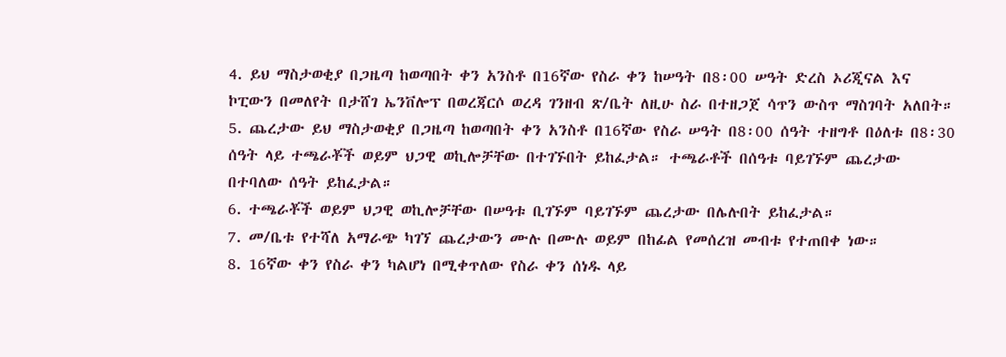4. ይህ ማስታወቂያ በጋዜጣ ከወጣበት ቀን አንስቶ በ16ኛው የስራ ቀን ከሠዓት በ8፡00 ሠዓት ድረስ ኦሪጂናል እና ኮፒውን በመለየት በታሸገ ኤንቨሎፕ በወረጃርሶ ወረዳ ገንዘብ ጽ/ቤት ለዚሁ ስራ በተዘጋጀ ሳጥን ውስጥ ማስገባት አለበት።
5. ጨረታው ይህ ማስታወቂያ በጋዜጣ ከወጣበት ቀን አንስቶ በ16ኛው የስራ ሠዓት በ8፡00 ሰዓት ተዘግቶ በዕለቱ በ8፡30 ሰዓት ላይ ተጫራቾች ወይም ህጋዊ ወኪሎቻቸው በተገኙበት ይከፈታል። ተጫራቶች በሰዓቱ ባይገኙም ጨረታው በተባለው ሰዓት ይከፈታል።
6. ተጫራቾች ወይም ህጋዊ ወኪሎቻቸው በሠዓቱ ቢገኙም ባይገኙም ጨረታው በሌሉበት ይከፈታል።
7. መ/ቤቱ የተሻለ አማራጭ ካገኘ ጨረታውን ሙሉ በሙሉ ወይም በከፊል የመሰረዝ መብቱ የተጠበቀ ነው።
8. 16ኛው ቀን የስራ ቀን ካልሆነ በሚቀጥለው የስራ ቀን ሰነዱ ላይ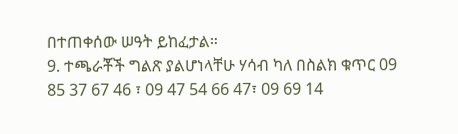በተጠቀሰው ሠዓት ይከፈታል።
9. ተጫራቾች ግልጽ ያልሆነላቸሁ ሃሳብ ካለ በስልክ ቁጥር 09 85 37 67 46 ፣ 09 47 54 66 47፣ 09 69 14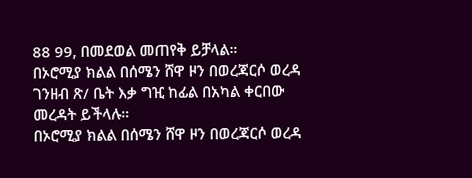88 99, በመደወል መጠየቅ ይቻላል።
በኦሮሚያ ክልል በሰሜን ሸዋ ዞን በወረጃርሶ ወረዳ ገንዘብ ጽ/ ቤት እቃ ግዢ ከፊል በአካል ቀርበው መረዳት ይችላሉ።
በኦሮሚያ ክልል በሰሜን ሸዋ ዞን በወረጃርሶ ወረዳ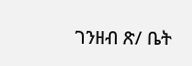ገንዘብ ጽ/ ቤት